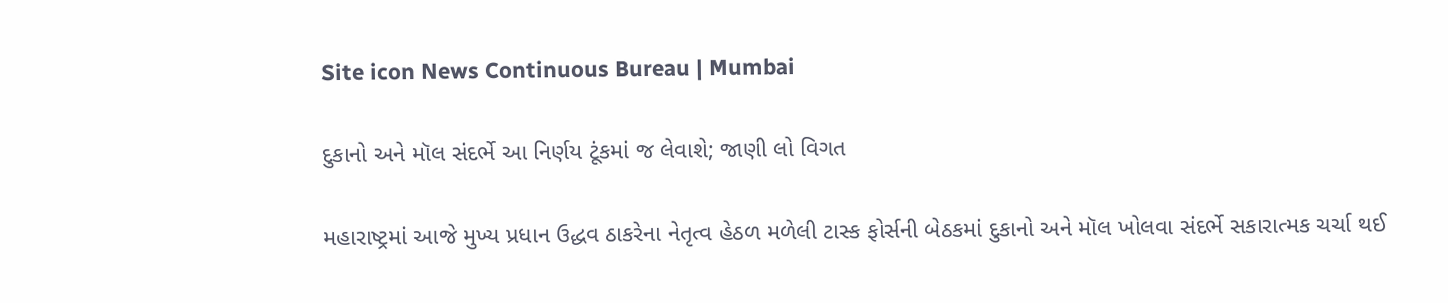Site icon News Continuous Bureau | Mumbai

દુકાનો અને મૉલ સંદર્ભે આ નિર્ણય ટૂંકમાં જ લેવાશે; જાણી લો વિગત

મહારાષ્ટ્રમાં આજે મુખ્ય પ્રધાન ઉદ્ધવ ઠાકરેના નેતૃત્વ હેઠળ મળેલી ટાસ્ક ફોર્સની બેઠકમાં દુકાનો અને મૉલ ખોલવા સંદર્ભે સકારાત્મક ચર્ચા થઈ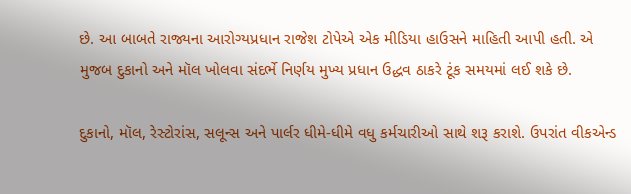છે. આ બાબતે રાજ્યના આરોગ્યપ્રધાન રાજેશ ટોપેએ એક મીડિયા હાઉસને માહિતી આપી હતી. એ મુજબ દુકાનો અને મૉલ ખોલવા સંદર્ભે નિર્ણય મુખ્ય પ્રધાન ઉદ્ધવ ઠાકરે ટૂંક સમયમાં લઈ શકે છે.

દુકાનો, મૉલ, રેસ્ટોરાંસ, સલૂન્સ અને પાર્લર ધીમે-ધીમે વધુ કર્મચારીઓ સાથે શરૂ કરાશે. ઉપરાંત વીકએન્ડ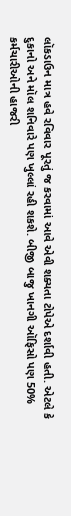લૉકડાઉન માત્ર હવે રવિવાર પૂરતું જ કરવામાં આવે એવી શક્યતા ટોપેએ દર્શાવી હતી. એટલે કે દુકાનો અને મૉલ શનિવારે પણ ખુલ્લાં રહી શકશે. બીજી બાજુ ખાનગી ઑફિસો પણ 50% કર્મચારીઓની હાજરી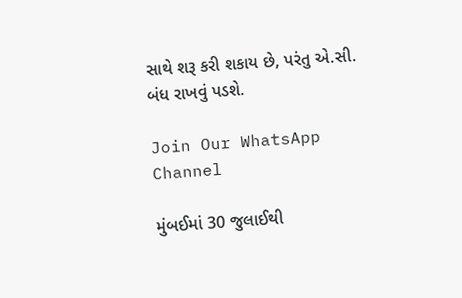સાથે શરૂ કરી શકાય છે, પરંતુ એ.સી. બંધ રાખવું પડશે.

Join Our WhatsApp Channel

મુંબઈમાં 30 જુલાઈથી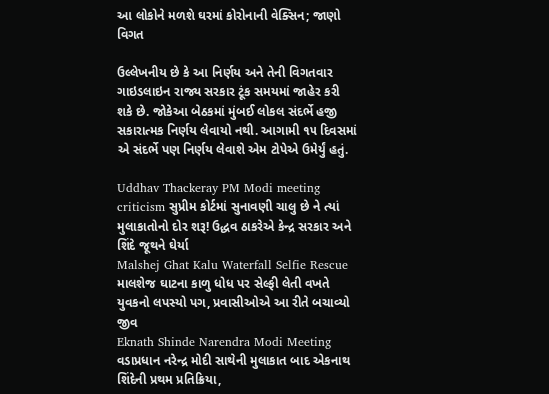આ લોકોને મળશે ઘરમાં કોરોનાની વેક્સિન; જાણો વિગત

ઉલ્લેખનીય છે કે આ નિર્ણય અને તેની વિગતવાર ગાઇડલાઇન રાજ્ય સરકાર ટૂંક સમયમાં જાહેર કરી શકે છે. જોકેઆ બેઠકમાં મુંબઈ લોકલ સંદર્ભે હજી સકારાત્મક નિર્ણય લેવાયો નથી. આગામી ૧૫ દિવસમાં એ સંદર્ભે પણ નિર્ણય લેવાશે એમ ટોપેએ ઉમેર્યું હતું.

Uddhav Thackeray PM Modi meeting criticism સુપ્રીમ કોર્ટમાં સુનાવણી ચાલુ છે ને ત્યાં મુલાકાતોનો દોર શરૂ! ઉદ્ધવ ઠાકરેએ કેન્દ્ર સરકાર અને શિંદે જૂથને ઘેર્યા
Malshej Ghat Kalu Waterfall Selfie Rescue માલશેજ ઘાટના કાળુ ધોધ પર સેલ્ફી લેતી વખતે યુવકનો લપસ્યો પગ, પ્રવાસીઓએ આ રીતે બચાવ્યો જીવ
Eknath Shinde Narendra Modi Meeting વડાપ્રધાન નરેન્દ્ર મોદી સાથેની મુલાકાત બાદ એકનાથ શિંદેની પ્રથમ પ્રતિક્રિયા,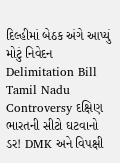દિલ્હીમાં બેઠક અંગે આપ્યું મોટું નિવેદન
Delimitation Bill Tamil Nadu Controversy દક્ષિણ ભારતની સીટો ઘટવાનો ડર! DMK અને વિપક્ષી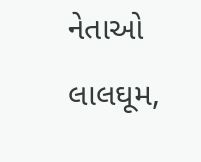નેતાઓ લાલઘૂમ,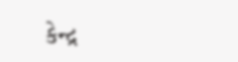કેન્દ્ર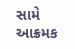સામે આક્રમક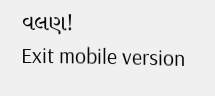વલણ!
Exit mobile version